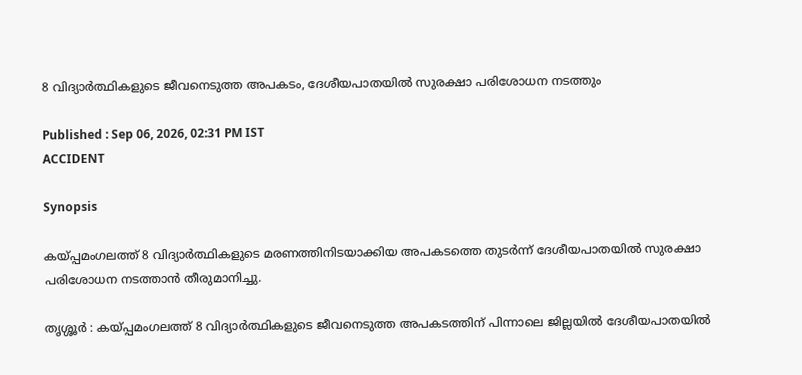8 വിദ്യാർത്ഥികളുടെ ജീവനെടുത്ത അപകടം, ദേശീയപാതയിൽ സുരക്ഷാ പരിശോധന നടത്തും

Published : Sep 06, 2026, 02:31 PM IST
ACCIDENT

Synopsis

കയ്പ്പമംഗലത്ത് 8 വിദ്യാർത്ഥികളുടെ മരണത്തിനിടയാക്കിയ അപകടത്തെ തുടർന്ന് ദേശീയപാതയിൽ സുരക്ഷാ പരിശോധന നടത്താൻ തീരുമാനിച്ചു.

തൃശ്ശൂർ : കയ്പ്പമംഗലത്ത് 8 വിദ്യാർത്ഥികളുടെ ജീവനെടുത്ത അപകടത്തിന് പിന്നാലെ ജില്ലയിൽ ദേശീയപാതയിൽ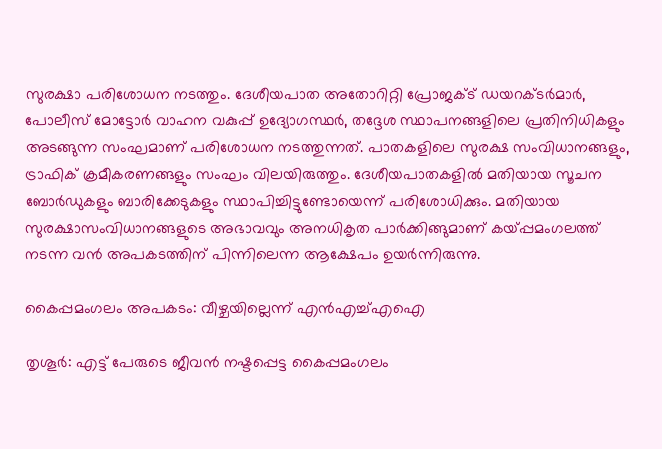സുരക്ഷാ പരിശോധന നടത്തും. ദേശീയപാത അതോറിറ്റി പ്രോജക്ട് ഡയറക്ടർമാർ, പോലീസ് മോട്ടോർ വാഹന വകുപ്പ് ഉദ്യോഗസ്ഥർ, തദ്ദേശ സ്ഥാപനങ്ങളിലെ പ്രതിനിധികളും അടങ്ങുന്ന സംഘമാണ് പരിശോധന നടത്തുന്നത്. പാതകളിലെ സുരക്ഷ സംവിധാനങ്ങളും, ട്രാഫിക് ക്രമീകരണങ്ങളും സംഘം വിലയിരുത്തും. ദേശീയപാതകളിൽ മതിയായ സൂചന ബോർഡുകളും ബാരിക്കേടുകളും സ്ഥാപിച്ചിട്ടുണ്ടോയെന്ന് പരിശോധിക്കും. മതിയായ സുരക്ഷാസംവിധാനങ്ങളുടെ അഭാവവും അനധികൃത പാർക്കിങ്ങുമാണ് കയ്പ്പമംഗലത്ത് നടന്ന വൻ അപകടത്തിന് പിന്നിലെന്ന ആക്ഷേപം ഉയർന്നിരുന്നു.

കൈപ്പമംഗലം അപകടം: വീഴ്ചയില്ലെന്ന് എന്‍എച്ച്എഐ

തൃശൂര്‍: എട്ട് പേരുടെ ജീവന്‍ നഷ്ടപ്പെട്ട കൈപ്പമംഗലം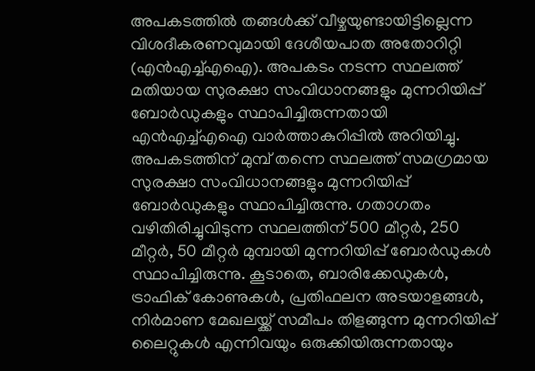അപകടത്തില്‍ തങ്ങള്‍ക്ക് വീഴ്ചയുണ്ടായിട്ടില്ലെന്ന വിശദീകരണവുമായി ദേശീയപാത അതോറിറ്റി (എന്‍എച്ച്എഐ). അപകടം നടന്ന സ്ഥലത്ത് മതിയായ സുരക്ഷാ സംവിധാനങ്ങളും മുന്നറിയിപ്പ് ബോര്‍ഡുകളും സ്ഥാപിച്ചിരുന്നതായി എന്‍എച്ച്എഐ വാര്‍ത്താകുറിപ്പില്‍ അറിയിച്ചു. അപകടത്തിന് മുമ്പ് തന്നെ സ്ഥലത്ത് സമഗ്രമായ സുരക്ഷാ സംവിധാനങ്ങളും മുന്നറിയിപ്പ് ബോര്‍ഡുകളും സ്ഥാപിച്ചിരുന്നു. ഗതാഗതം വഴിതിരിച്ചുവിടുന്ന സ്ഥലത്തിന് 500 മീറ്റര്‍, 250 മീറ്റര്‍, 50 മീറ്റര്‍ മുമ്പായി മുന്നറിയിപ്പ് ബോര്‍ഡുകള്‍ സ്ഥാപിച്ചിരുന്നു. കൂടാതെ, ബാരിക്കേഡുകള്‍, ട്രാഫിക് കോണുകള്‍, പ്രതിഫലന അടയാളങ്ങള്‍, നിര്‍മാണ മേഖലയ്ക്ക് സമീപം തിളങ്ങുന്ന മുന്നറിയിപ്പ് ലൈറ്റുകള്‍ എന്നിവയും ഒരുക്കിയിരുന്നതായും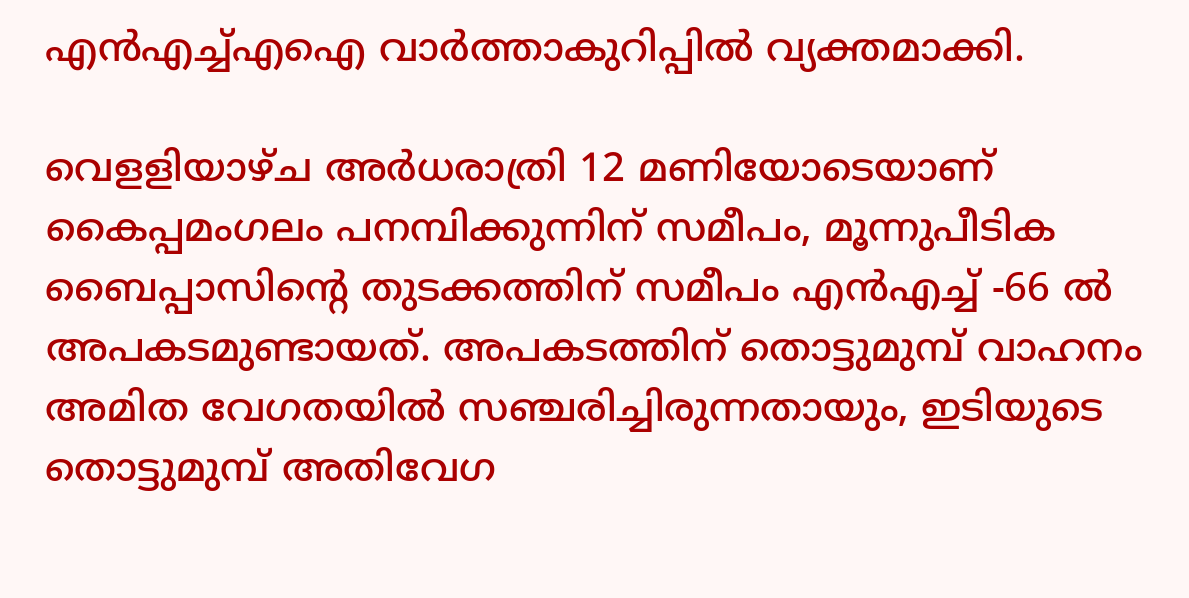എന്‍എച്ച്എഐ വാര്‍ത്താകുറിപ്പില്‍ വ്യക്തമാക്കി.

വെളളിയാഴ്ച അര്‍ധരാത്രി 12 മണിയോടെയാണ് കൈപ്പമംഗലം പനമ്പിക്കുന്നിന് സമീപം, മൂന്നുപീടിക ബൈപ്പാസിന്റെ തുടക്കത്തിന് സമീപം എന്‍എച്ച് -66 ല്‍ അപകടമുണ്ടായത്. അപകടത്തിന് തൊട്ടുമുമ്പ് വാഹനം അമിത വേഗതയില്‍ സഞ്ചരിച്ചിരുന്നതായും, ഇടിയുടെ തൊട്ടുമുമ്പ് അതിവേഗ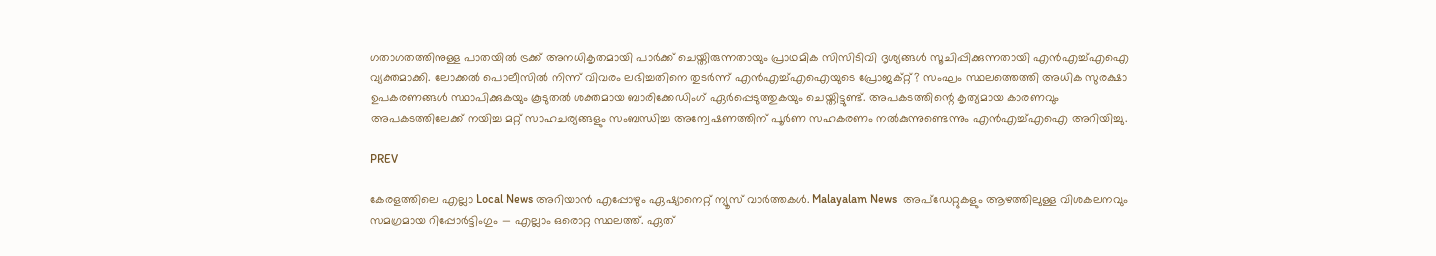ഗതാഗതത്തിനുള്ള പാതയില്‍ ട്രക്ക് അനധികൃതമായി പാര്‍ക്ക് ചെയ്തിരുന്നതായും പ്രാഥമിക സിസിടിവി ദൃശ്യങ്ങള്‍ സൂചിപ്പിക്കുന്നതായി എന്‍എച്ച്എഐ വ്യക്തമാക്കി. ലോക്കല്‍ പൊലീസില്‍ നിന്ന് വിവരം ലഭിച്ചതിനെ തുടര്‍ന്ന് എന്‍എച്ച്എഐയുടെ പ്രോജക്റ്റ്? സംഘം സ്ഥലത്തെത്തി അധിക സുരക്ഷാ ഉപകരണങ്ങള്‍ സ്ഥാപിക്കുകയും കൂടുതല്‍ ശക്തമായ ബാരിക്കേഡിംഗ് ഏര്‍പ്പെടുത്തുകയും ചെയ്തിട്ടുണ്ട്. അപകടത്തിന്റെ കൃത്യമായ കാരണവും അപകടത്തിലേക്ക് നയിച്ച മറ്റ് സാഹചര്യങ്ങളും സംബന്ധിച്ച അന്വേഷണത്തിന് പൂര്‍ണ സഹകരണം നല്‍കുന്നുണ്ടെന്നും എന്‍എച്ച്എഐ അറിയിച്ചു.

PREV

കേരളത്തിലെ എല്ലാ Local News അറിയാൻ എപ്പോഴും ഏഷ്യാനെറ്റ് ന്യൂസ് വാർത്തകൾ. Malayalam News  അപ്‌ഡേറ്റുകളും ആഴത്തിലുള്ള വിശകലനവും സമഗ്രമായ റിപ്പോർട്ടിംഗും — എല്ലാം ഒരൊറ്റ സ്ഥലത്ത്. ഏത്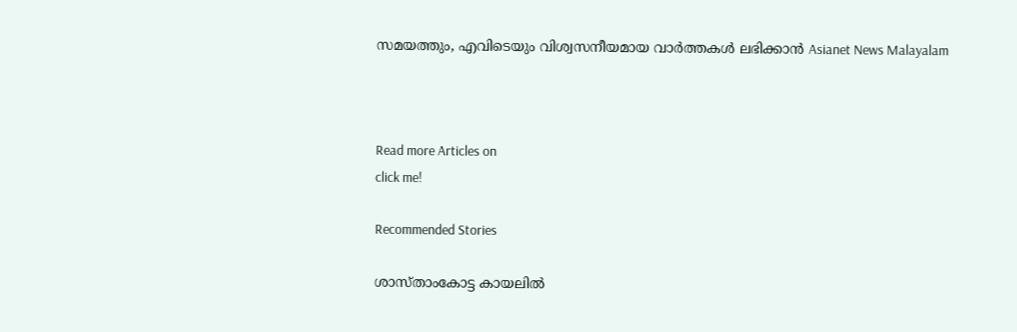സമയത്തും, എവിടെയും വിശ്വസനീയമായ വാർത്തകൾ ലഭിക്കാൻ Asianet News Malayalam



Read more Articles on
click me!

Recommended Stories

ശാസ്താംകോട്ട കായലിൽ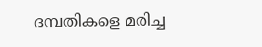ദമ്പതികളെ മരിച്ച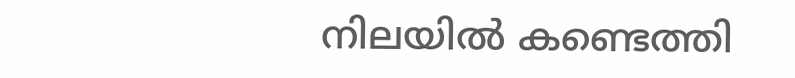നിലയിൽ കണ്ടെത്തി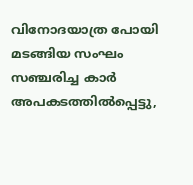വിനോദയാത്ര പോയി മടങ്ങിയ സംഘം സഞ്ചരിച്ച കാർ അപകടത്തിൽപ്പെട്ടു,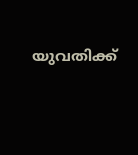യുവതിക്ക്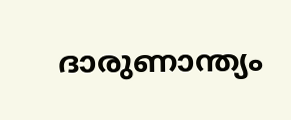ദാരുണാന്ത്യം